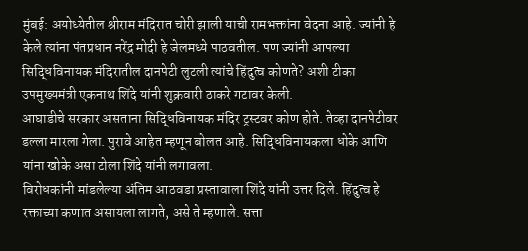मुंबई: अयोध्येतील श्रीराम मंदिरात चोरी झाली याची रामभक्तांना वेदना आहे. ज्यांनी हे केले त्यांना पंतप्रधान नरेंद्र मोदी हे जेलमध्ये पाठवतील. पण ज्यांनी आपल्या सिद्धिविनायक मंदिरातील दानपेटी लुटली त्यांचे हिंदुत्व कोणते? अशी टीका उपमुख्यमंत्री एकनाथ शिंदे यांनी शुक्रवारी ठाकरे गटावर केली.
आघाडीचे सरकार असताना सिद्धिविनायक मंदिर ट्रस्टवर कोण होते. तेव्हा दानपेटीवर डल्ला मारला गेला. पुरावे आहेत म्हणून बोलत आहे. सिद्धिविनायकला धोके आणि यांना खोके असा टोला शिंदे यांनी लगावला.
विरोधकांनी मांडलेल्या अंतिम आठवडा प्रस्तावाला शिंदे यांनी उत्तर दिले. हिंदुत्व हे रक्ताच्या कणात असायला लागते, असे ते म्हणाले. सत्ता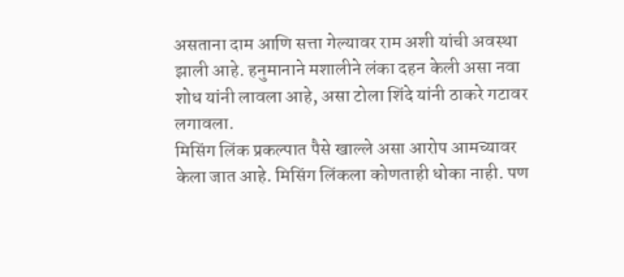असताना दाम आणि सत्ता गेल्यावर राम अशी यांची अवस्था झाली आहे. हनुमानाने मशालीने लंका दहन केली असा नवा शोध यांनी लावला आहे, असा टोला शिंदे यांनी ठाकरे गटावर लगावला.
मिसिंग लिंक प्रकल्पात पैसे खाल्ले असा आरोप आमच्यावर केला जात आहे. मिसिंग लिंकला कोणताही धोका नाही. पण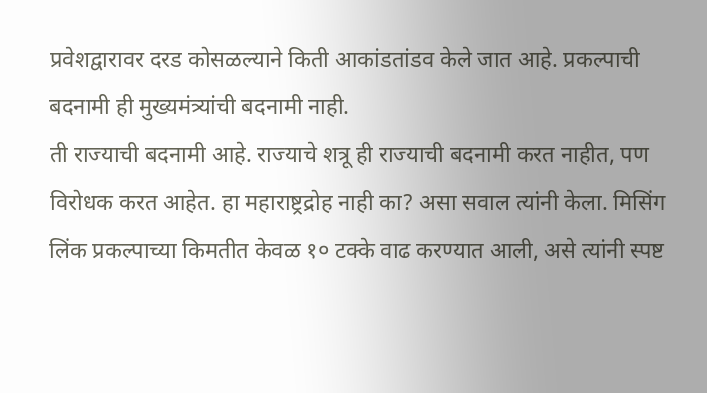प्रवेशद्वारावर दरड कोसळल्याने किती आकांडतांडव केले जात आहे. प्रकल्पाची बदनामी ही मुख्यमंत्र्यांची बदनामी नाही.
ती राज्याची बदनामी आहे. राज्याचे शत्रू ही राज्याची बदनामी करत नाहीत, पण विरोधक करत आहेत. हा महाराष्ट्रद्रोह नाही का? असा सवाल त्यांनी केला. मिसिंग लिंक प्रकल्पाच्या किमतीत केवळ १० टक्के वाढ करण्यात आली, असे त्यांनी स्पष्ट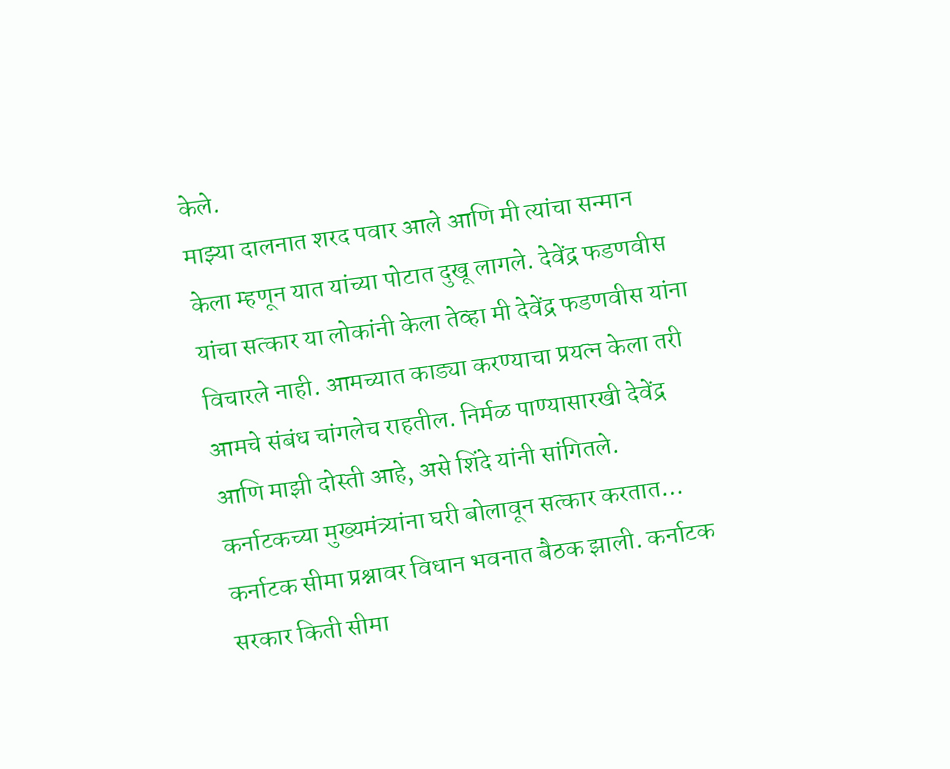केले.
माझ्या दालनात शरद पवार आले आणि मी त्यांचा सन्मान केला म्हणून यात यांच्या पोटात दुखू लागले. देवेंद्र फडणवीस यांचा सत्कार या लोकांनी केला तेव्हा मी देवेंद्र फडणवीस यांना विचारले नाही. आमच्यात काड्या करण्याचा प्रयत्न केला तरी आमचे संबंध चांगलेच राहतील. निर्मळ पाण्यासारखी देवेंद्र आणि माझी दोस्ती आहे, असे शिंदे यांनी सांगितले.
कर्नाटकच्या मुख्यमंत्र्यांना घरी बोलावून सत्कार करतात…
कर्नाटक सीमा प्रश्नावर विधान भवनात बैठक झाली. कर्नाटक सरकार किती सीमा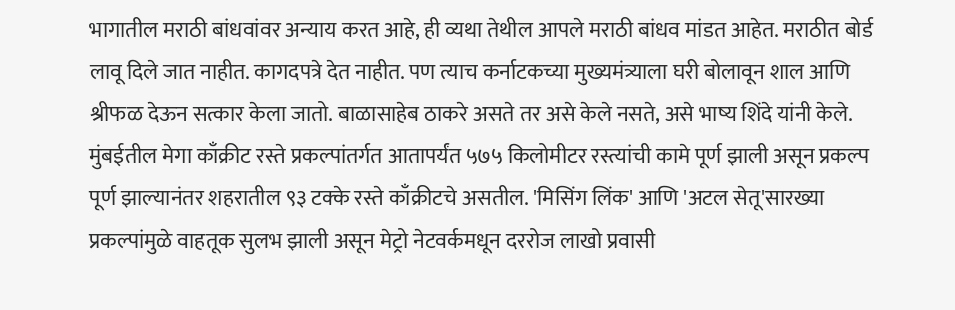भागातील मराठी बांधवांवर अन्याय करत आहे, ही व्यथा तेथील आपले मराठी बांधव मांडत आहेत. मराठीत बोर्ड लावू दिले जात नाहीत. कागदपत्रे देत नाहीत. पण त्याच कर्नाटकच्या मुख्यमंत्र्याला घरी बोलावून शाल आणि श्रीफळ देऊन सत्कार केला जातो. बाळासाहेब ठाकरे असते तर असे केले नसते, असे भाष्य शिंदे यांनी केले.
मुंबईतील मेगा काँक्रीट रस्ते प्रकल्पांतर्गत आतापर्यंत ५७५ किलोमीटर रस्त्यांची कामे पूर्ण झाली असून प्रकल्प पूर्ण झाल्यानंतर शहरातील ९३ टक्के रस्ते काँक्रीटचे असतील. 'मिसिंग लिंक' आणि 'अटल सेतू'सारख्या प्रकल्पांमुळे वाहतूक सुलभ झाली असून मेट्रो नेटवर्कमधून दररोज लाखो प्रवासी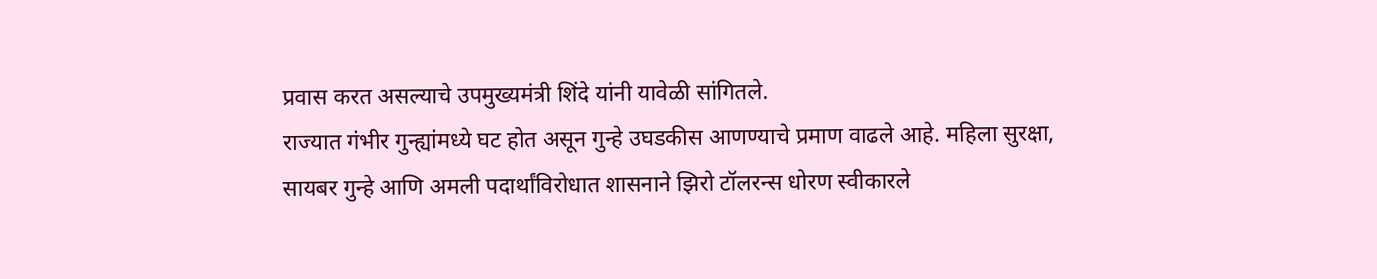प्रवास करत असल्याचे उपमुख्यमंत्री शिंदे यांनी यावेळी सांगितले.
राज्यात गंभीर गुन्ह्यांमध्ये घट होत असून गुन्हे उघडकीस आणण्याचे प्रमाण वाढले आहे. महिला सुरक्षा, सायबर गुन्हे आणि अमली पदार्थांविरोधात शासनाने झिरो टॉलरन्स धोरण स्वीकारले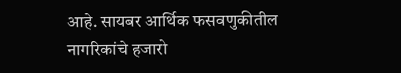आहे. सायबर आर्थिक फसवणुकीतील नागरिकांचे हजारो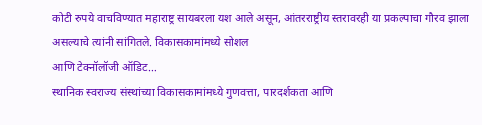कोटी रुपये वाचविण्यात महाराष्ट्र सायबरला यश आले असून, आंतरराष्ट्रीय स्तरावरही या प्रकल्पाचा गौरव झाला असल्याचे त्यांनी सांगितले. विकासकामांमध्ये सोशल
आणि टेक्नॉलॉजी ऑडिट…
स्थानिक स्वराज्य संस्थांच्या विकासकामांमध्ये गुणवत्ता, पारदर्शकता आणि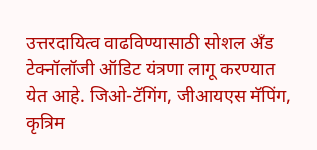उत्तरदायित्व वाढविण्यासाठी सोशल अँड टेक्नॉलॉजी ऑडिट यंत्रणा लागू करण्यात येत आहे. जिओ-टॅगिंग, जीआयएस मॅपिंग, कृत्रिम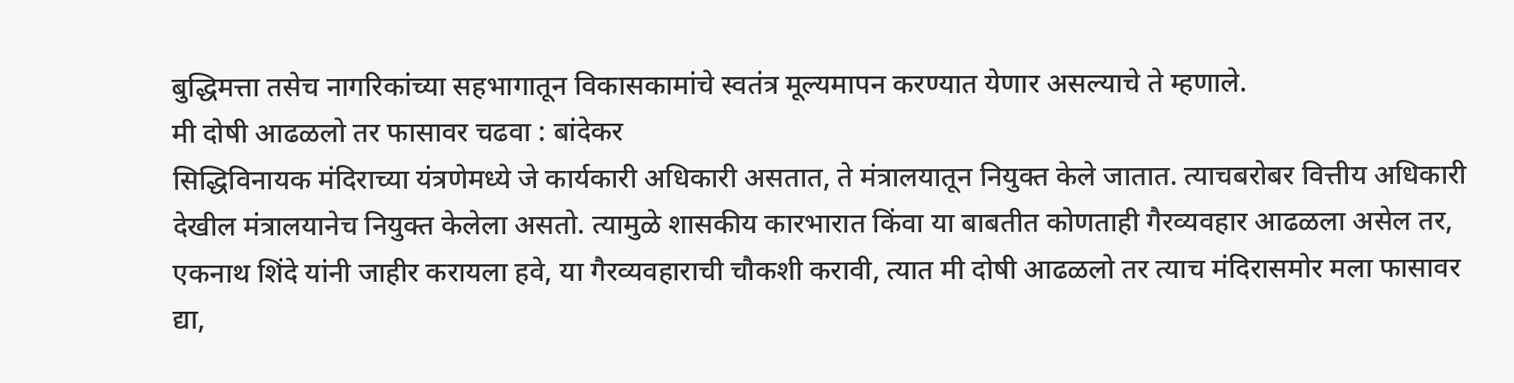बुद्धिमत्ता तसेच नागरिकांच्या सहभागातून विकासकामांचे स्वतंत्र मूल्यमापन करण्यात येणार असल्याचे ते म्हणाले.
मी दोषी आढळलो तर फासावर चढवा : बांदेकर
सिद्धिविनायक मंदिराच्या यंत्रणेमध्ये जे कार्यकारी अधिकारी असतात, ते मंत्रालयातून नियुक्त केले जातात. त्याचबरोबर वित्तीय अधिकारी देखील मंत्रालयानेच नियुक्त केलेला असतो. त्यामुळे शासकीय कारभारात किंवा या बाबतीत कोणताही गैरव्यवहार आढळला असेल तर, एकनाथ शिंदे यांनी जाहीर करायला हवे, या गैरव्यवहाराची चौकशी करावी, त्यात मी दोषी आढळलो तर त्याच मंदिरासमोर मला फासावर द्या,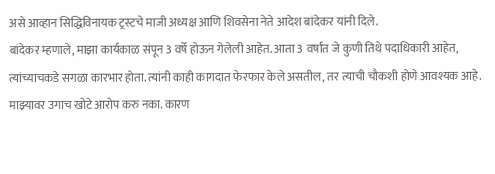असे आव्हान सिद्धिविनायक ट्रस्टचे माजी अध्यक्ष आणि शिवसेना नेते आदेश बांदेकर यांनी दिले.
बांदेकर म्हणाले, माझा कार्यकाळ संपून 3 वर्षे होऊन गेलेली आहेत. आता 3 वर्षांत जे कुणी तिथे पदाधिकारी आहेत, त्यांच्याचकडे सगळा कारभार होता. त्यांनी काही कागदात फेरफार केले असतील, तर त्याची चौकशी होणे आवश्यक आहे. माझ्यावर उगाच खोटे आरोप करु नका. कारण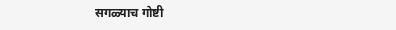सगळ्याच गोष्टी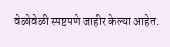वेळोवेळी स्पष्टपणे जाहीर केल्या आहेत.